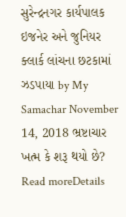સુરેન્દ્રનગર કાર્યપાલક ઇજનેર અને જુનિયર ક્લાર્ક લાંચના છટકામાં ઝડપાયા by My Samachar November 14, 2018 ભ્રષ્ટાચાર ખત્મ કે શરૂ થયો છે? Read moreDetails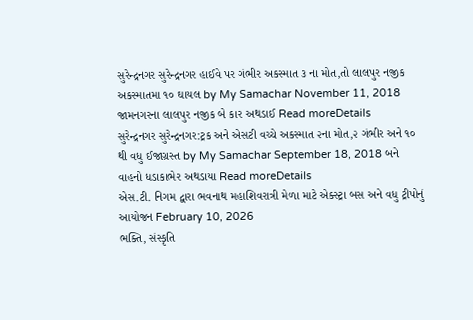સુરેન્દ્રનગર સુરેન્દ્રનગર હાઈવે પર ગંભીર અકસ્માત ૩ ના મોત,તો લાલપુર નજીક અકસ્માતમા ૧૦ ઘાયલ by My Samachar November 11, 2018 જામનગરના લાલપુર નજીક બે કાર અથડાઈ Read moreDetails
સુરેન્દ્રનગર સુરેન્દ્રનગર:ટ્રક અને એસટી વચ્ચે અકસ્માત ૨ના મોત,૨ ગંભીર અને ૧૦ થી વધુ ઈજાગ્રસ્ત by My Samachar September 18, 2018 બને વાહનો ધડાકાભેર અથડાયા Read moreDetails
એસ.ટી. નિગમ દ્વારા ભવનાથ મહાશિવરાત્રી મેળા માટે એક્સ્ટ્રા બસ અને વધુ ટ્રીપોનું આયોજન February 10, 2026
ભક્તિ, સંસ્કૃતિ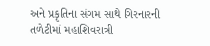અને પ્રકૃતિના સંગમ સાથે ગિરનારની તળેટીમાં મહાશિવરાત્રી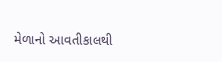મેળાનો આવતીકાલથી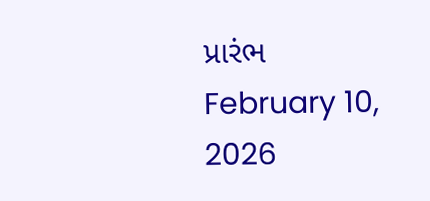પ્રારંભ February 10, 2026